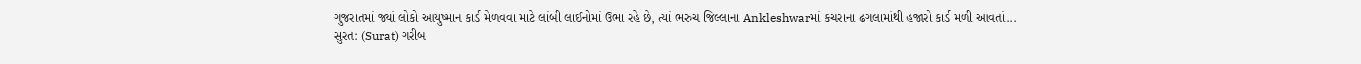ગુજરાતમાં જ્યાં લોકો આયુષ્માન કાર્ડ મેળવવા માટે લાંબી લાઈનોમાં ઉભા રહે છે, ત્યાં ભરુચ જિલ્લાના Ankleshwarમાં કચરાના ઢગલામાંથી હજારો કાર્ડ મળી આવતાં...
સુરત: (Surat) ગરીબ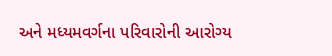અને મધ્યમવર્ગના પરિવારોની આરોગ્ય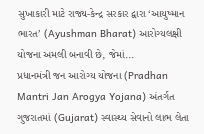સુખાકારી માટે રાજ્ય-કેન્દ્ર સરકાર દ્વારા ‘આયુષ્માન ભારત’ (Ayushman Bharat) આરોગ્યલક્ષી યોજના અમલી બનાવી છે, જેમાં...
પ્રધાનમંત્રી જન આરોગ્ય યોજના (Pradhan Mantri Jan Arogya Yojana) અંતર્ગત ગુજરાતમાં (Gujarat) સ્વાસ્થ્ય સેવાનો લાભ લેતા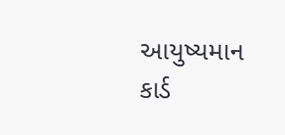આયુષ્યમાન કાર્ડ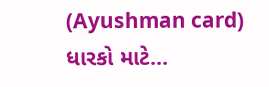(Ayushman card) ધારકો માટે...